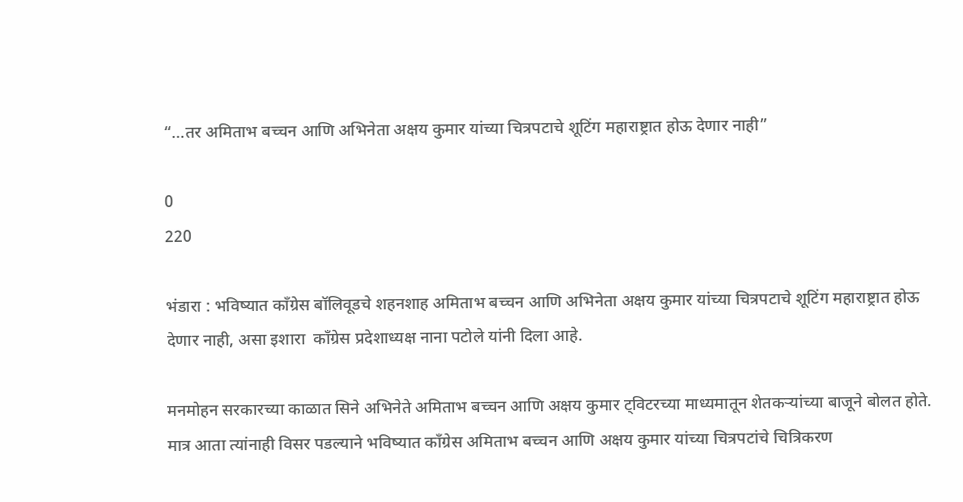“…तर अमिताभ बच्चन आणि अभिनेता अक्षय कुमार यांच्या चित्रपटाचे शूटिंग महाराष्ट्रात होऊ देणार नाही”

0
220

भंडारा : भविष्यात काँग्रेस बॉलिवूडचे शहनशाह अमिताभ बच्चन आणि अभिनेता अक्षय कुमार यांच्या चित्रपटाचे शूटिंग महाराष्ट्रात होऊ देणार नाही, असा इशारा  काँग्रेस प्रदेशाध्यक्ष नाना पटोले यांनी दिला आहे.

मनमोहन सरकारच्या काळात सिने अभिनेते अमिताभ बच्चन आणि अक्षय कुमार ट्विटरच्या माध्यमातून शेतकऱ्यांच्या बाजूने बोलत होते. मात्र आता त्यांनाही विसर पडल्याने भविष्यात काँग्रेस अमिताभ बच्चन आणि अक्षय कुमार यांच्या चित्रपटांचे चित्रिकरण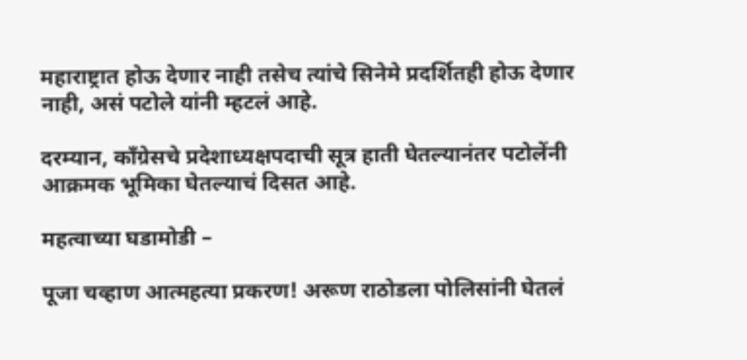महाराष्ट्रात होऊ देणार नाही तसेच त्यांचे सिनेमे प्रदर्शितही होऊ देणार नाही, असं पटोले यांनी म्हटलं आहे.

दरम्यान, काँग्रेसचे प्रदेशाध्यक्षपदाची सूत्र हाती घेतल्यानंतर पटोलेंनी आक्रमक भूमिका घेतल्याचं दिसत आहे.

महत्वाच्या घडामोडी –

पूजा चव्हाण आत्महत्या प्रकरण! अरूण राठोडला पोलिसांनी घेतलं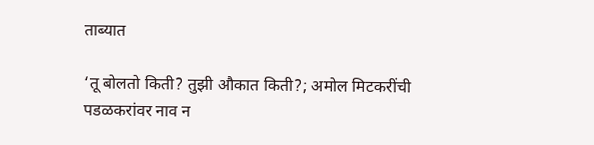ताब्यात

‘तू बोलतो किती? तुझी औकात किती?; अमोल मिटकरींची पडळकरांवर नाव न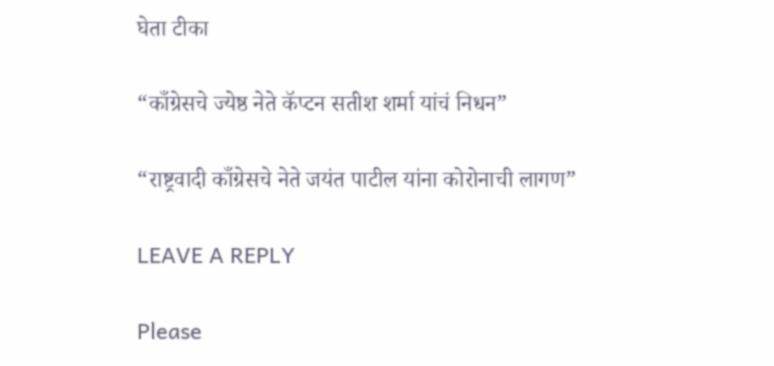घेता टीका

“काँग्रेसचे ज्येष्ठ नेते कॅप्टन सतीश शर्मा यांचं निधन”

“राष्ट्रवादी काँग्रेसचे नेते जयंत पाटील यांना कोरोनाची लागण”

LEAVE A REPLY

Please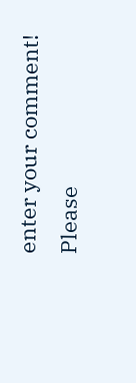enter your comment!
Please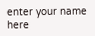enter your name here